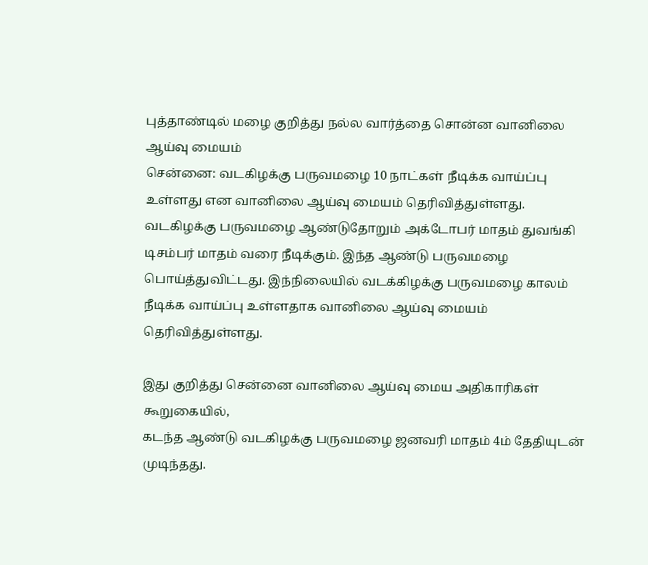புத்தாண்டில் மழை குறித்து நல்ல வார்த்தை சொன்ன வானிலை ஆய்வு மையம்
சென்னை: வடகிழக்கு பருவமழை 10 நாட்கள் நீடிக்க வாய்ப்பு உள்ளது என வானிலை ஆய்வு மையம் தெரிவித்துள்ளது.
வடகிழக்கு பருவமழை ஆண்டுதோறும் அக்டோபர் மாதம் துவங்கி டிசம்பர் மாதம் வரை நீடிக்கும். இந்த ஆண்டு பருவமழை பொய்த்துவிட்டது. இந்நிலையில் வடக்கிழக்கு பருவமழை காலம் நீடிக்க வாய்ப்பு உள்ளதாக வானிலை ஆய்வு மையம் தெரிவித்துள்ளது.

இது குறித்து சென்னை வானிலை ஆய்வு மைய அதிகாரிகள் கூறுகையில்,
கடந்த ஆண்டு வடகிழக்கு பருவமழை ஜனவரி மாதம் 4ம் தேதியுடன் முடிந்தது.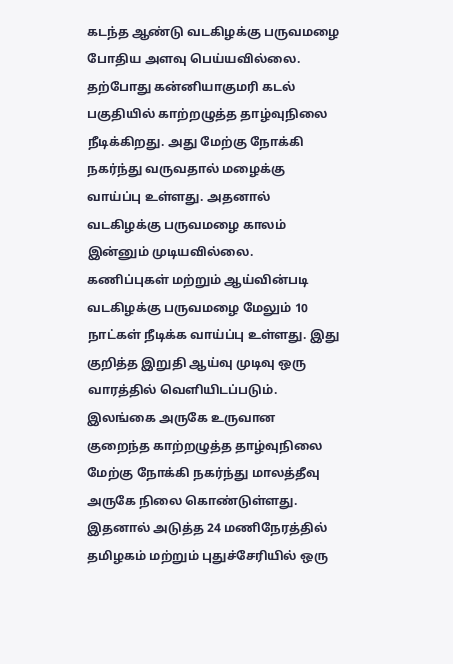கடந்த ஆண்டு வடகிழக்கு பருவமழை போதிய அளவு பெய்யவில்லை.
தற்போது கன்னியாகுமரி கடல் பகுதியில் காற்றழுத்த தாழ்வுநிலை நீடிக்கிறது. அது மேற்கு நோக்கி நகர்ந்து வருவதால் மழைக்கு வாய்ப்பு உள்ளது. அதனால் வடகிழக்கு பருவமழை காலம் இன்னும் முடியவில்லை.
கணிப்புகள் மற்றும் ஆய்வின்படி வடகிழக்கு பருவமழை மேலும் 10 நாட்கள் நீடிக்க வாய்ப்பு உள்ளது. இது குறித்த இறுதி ஆய்வு முடிவு ஒரு வாரத்தில் வெளியிடப்படும்.
இலங்கை அருகே உருவான குறைந்த காற்றழுத்த தாழ்வுநிலை மேற்கு நோக்கி நகர்ந்து மாலத்தீவு அருகே நிலை கொண்டுள்ளது. இதனால் அடுத்த 24 மணிநேரத்தில் தமிழகம் மற்றும் புதுச்சேரியில் ஒரு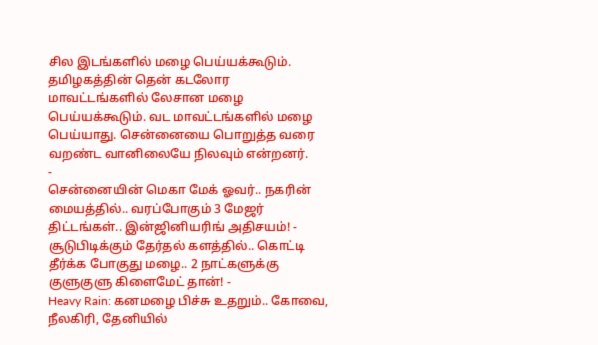சில இடங்களில் மழை பெய்யக்கூடும்.
தமிழகத்தின் தென் கடலோர மாவட்டங்களில் லேசான மழை பெய்யக்கூடும். வட மாவட்டங்களில் மழை பெய்யாது. சென்னையை பொறுத்த வரை வறண்ட வானிலையே நிலவும் என்றனர்.
-
சென்னையின் மெகா மேக் ஓவர்.. நகரின் மையத்தில்.. வரப்போகும் 3 மேஜர் திட்டங்கள்.. இன்ஜினியரிங் அதிசயம்! -
சூடுபிடிக்கும் தேர்தல் களத்தில்.. கொட்டி தீர்க்க போகுது மழை.. 2 நாட்களுக்கு குளுகுளு கிளைமேட் தான்! -
Heavy Rain: கனமழை பிச்சு உதறும்.. கோவை, நீலகிரி, தேனியில்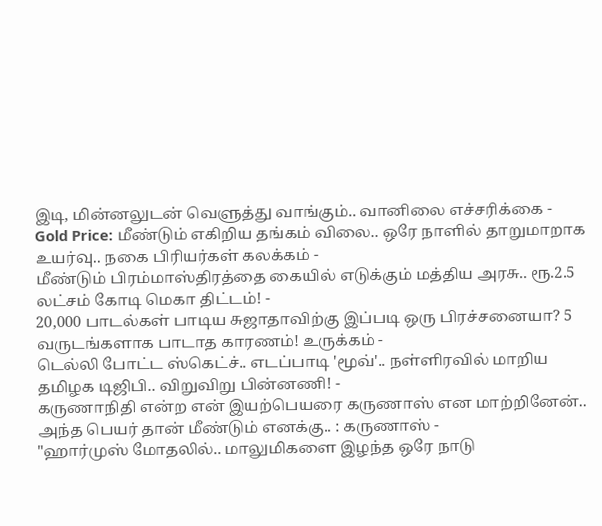இடி, மின்னலுடன் வெளுத்து வாங்கும்.. வானிலை எச்சரிக்கை -
Gold Price: மீண்டும் எகிறிய தங்கம் விலை.. ஒரே நாளில் தாறுமாறாக உயர்வு.. நகை பிரியர்கள் கலக்கம் -
மீண்டும் பிரம்மாஸ்திரத்தை கையில் எடுக்கும் மத்திய அரசு.. ரூ.2.5 லட்சம் கோடி மெகா திட்டம்! -
20,000 பாடல்கள் பாடிய சுஜாதாவிற்கு இப்படி ஒரு பிரச்சனையா? 5 வருடங்களாக பாடாத காரணம்! உருக்கம் -
டெல்லி போட்ட ஸ்கெட்ச்.. எடப்பாடி 'மூவ்'.. நள்ளிரவில் மாறிய தமிழக டிஜிபி.. விறுவிறு பின்னணி! -
கருணாநிதி என்ற என் இயற்பெயரை கருணாஸ் என மாற்றினேன்.. அந்த பெயர் தான் மீண்டும் எனக்கு.. : கருணாஸ் -
"ஹார்முஸ் மோதலில்.. மாலுமிகளை இழந்த ஒரே நாடு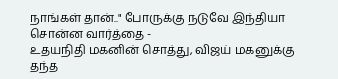நாங்கள் தான்.." போருக்கு நடுவே இந்தியா சொன்ன வார்த்தை -
உதயநிதி மகனின் சொத்து, விஜய் மகனுக்கு தந்த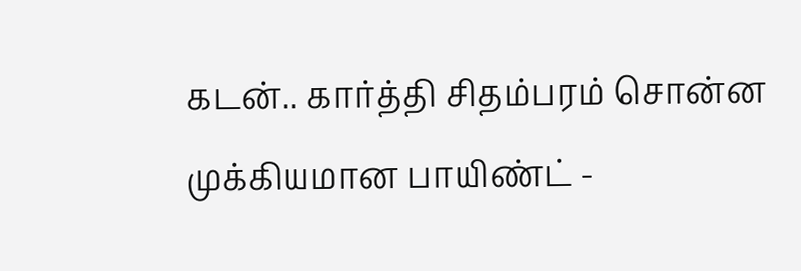கடன்.. கார்த்தி சிதம்பரம் சொன்ன முக்கியமான பாயிண்ட் -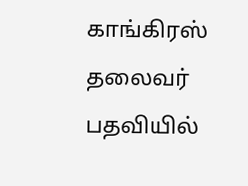காங்கிரஸ் தலைவர் பதவியில்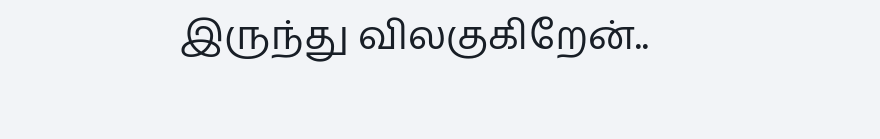இருந்து விலகுகிறேன்..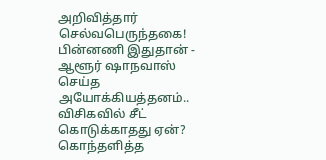அறிவித்தார் செல்வபெருந்தகை! பின்னணி இதுதான் -
ஆளூர் ஷாநவாஸ் செய்த அயோக்கியத்தனம்.. விசிகவில் சீட் கொடுக்காதது ஏன்? கொந்தளித்த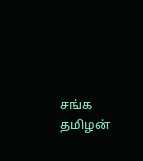சங்க தமிழன்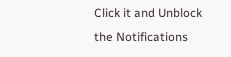Click it and Unblock the Notifications